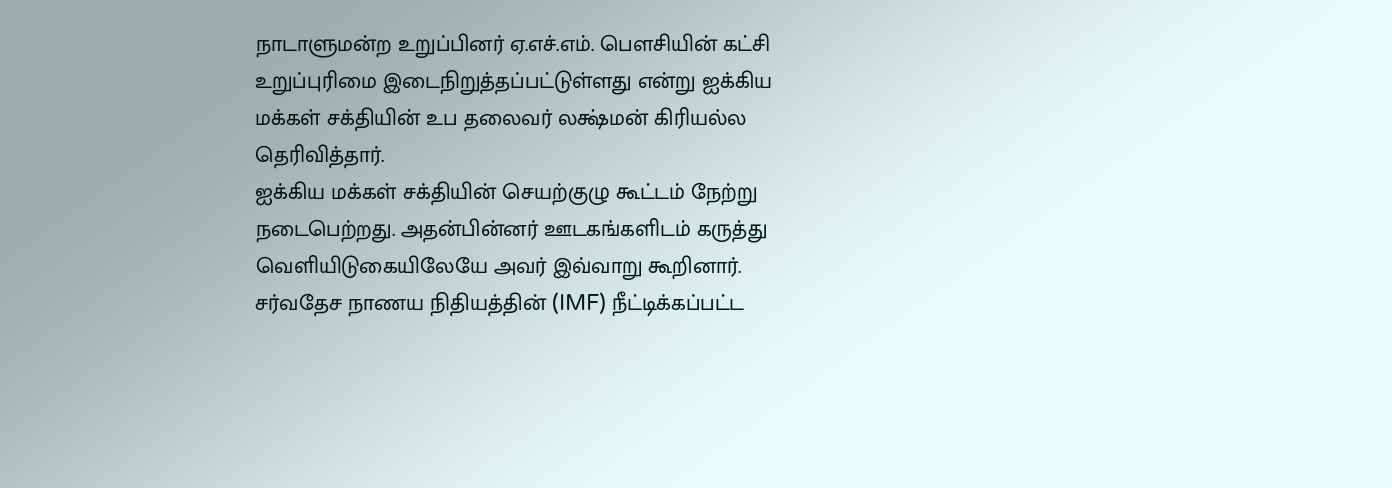நாடாளுமன்ற உறுப்பினர் ஏ.எச்.எம். பௌசியின் கட்சி உறுப்புரிமை இடைநிறுத்தப்பட்டுள்ளது என்று ஐக்கிய மக்கள் சக்தியின் உப தலைவர் லக்ஷ்மன் கிரியல்ல தெரிவித்தார்.
ஐக்கிய மக்கள் சக்தியின் செயற்குழு கூட்டம் நேற்று நடைபெற்றது. அதன்பின்னர் ஊடகங்களிடம் கருத்து வெளியிடுகையிலேயே அவர் இவ்வாறு கூறினார்.
சர்வதேச நாணய நிதியத்தின் (IMF) நீட்டிக்கப்பட்ட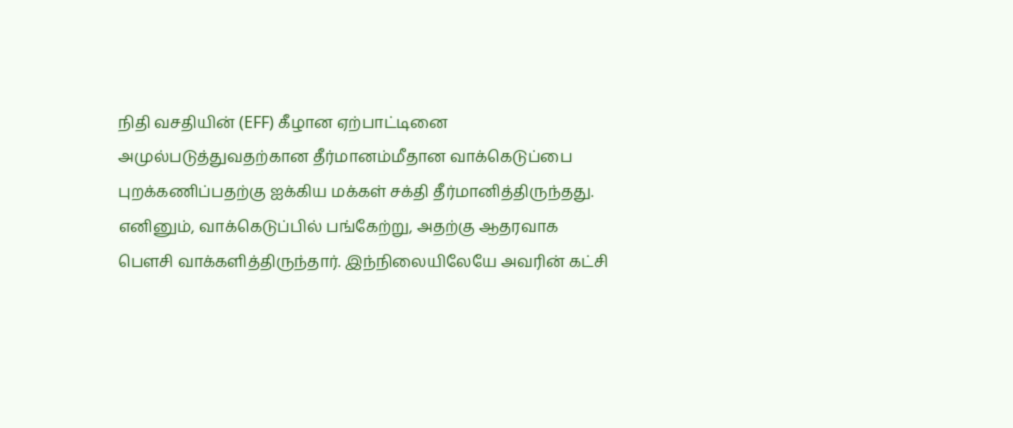நிதி வசதியின் (EFF) கீழான ஏற்பாட்டினை அமுல்படுத்துவதற்கான தீர்மானம்மீதான வாக்கெடுப்பை புறக்கணிப்பதற்கு ஐக்கிய மக்கள் சக்தி தீர்மானித்திருந்தது.
எனினும், வாக்கெடுப்பில் பங்கேற்று, அதற்கு ஆதரவாக பௌசி வாக்களித்திருந்தார். இந்நிலையிலேயே அவரின் கட்சி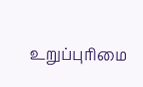உறுப்புரிமை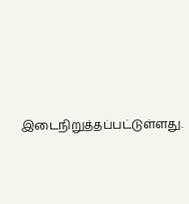இடைநிறுத்தப்பட்டுள்ளது.